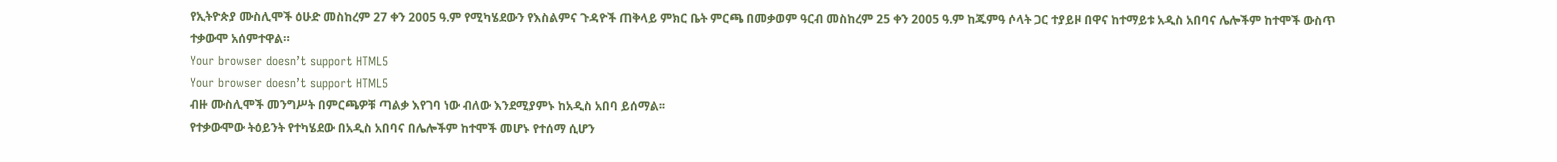የኢትዮጵያ ሙስሊሞች ዕሁድ መስከረም 27 ቀን 2005 ዓ.ም የሚካሄደውን የእስልምና ጉዳዮች ጠቅላይ ምክር ቤት ምርጫ በመቃወም ዓርብ መስከረም 25 ቀን 2005 ዓ.ም ከጁምዓ ሶላት ጋር ተያይዞ በዋና ከተማይቱ አዲስ አበባና ሌሎችም ከተሞች ውስጥ ተቃውሞ አሰምተዋል።
Your browser doesn’t support HTML5
Your browser doesn’t support HTML5
ብዙ ሙስሊሞች መንግሥት በምርጫዎቹ ጣልቃ እየገባ ነው ብለው እንደሚያምኑ ከአዲስ አበባ ይሰማል፡፡
የተቃውሞው ትዕይንት የተካሄደው በአዲስ አበባና በሌሎችም ከተሞች መሆኑ የተሰማ ሲሆን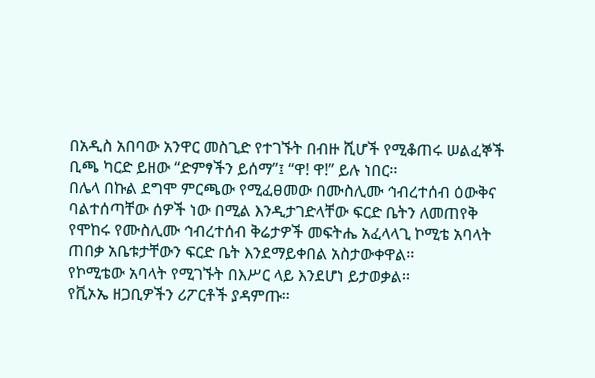በአዲስ አበባው አንዋር መስጊድ የተገኙት በብዙ ሺሆች የሚቆጠሩ ሠልፈኞች ቢጫ ካርድ ይዘው “ድምፃችን ይሰማ”፤ “ዋ! ዋ!” ይሉ ነበር፡፡
በሌላ በኩል ደግሞ ምርጫው የሚፈፀመው በሙስሊሙ ኅብረተሰብ ዕውቅና ባልተሰጣቸው ሰዎች ነው በሚል እንዲታገድላቸው ፍርድ ቤትን ለመጠየቅ የሞከሩ የሙስሊሙ ኅብረተሰብ ቅሬታዎች መፍትሔ አፈላላጊ ኮሚቴ አባላት ጠበቃ አቤቱታቸውን ፍርድ ቤት እንደማይቀበል አስታውቀዋል፡፡
የኮሚቴው አባላት የሚገኙት በእሥር ላይ እንደሆነ ይታወቃል፡፡
የቪኦኤ ዘጋቢዎችን ሪፖርቶች ያዳምጡ፡፡